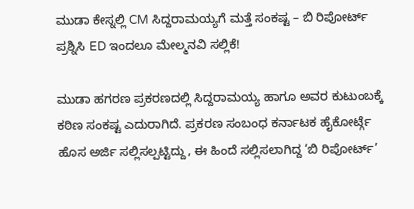ಮುಡಾ ಕೇಸ್ನಲ್ಲಿ CM ಸಿದ್ದರಾಮಯ್ಯಗೆ ಮತ್ತೆ ಸಂಕಷ್ಟ – ಬಿ ರಿಪೋರ್ಟ್ ಪ್ರಶ್ನಿಸಿ ED ಇಂದಲೂ ಮೇಲ್ಮನವಿ ಸಲ್ಲಿಕೆ!

ಮುಡಾ ಹಗರಣ ಪ್ರಕರಣದಲ್ಲಿ ಸಿದ್ದರಾಮಯ್ಯ ಹಾಗೂ ಅವರ ಕುಟುಂಬಕ್ಕೆ ಕಠಿಣ ಸಂಕಷ್ಟ ಎದುರಾಗಿದೆ. ಪ್ರಕರಣ ಸಂಬಂಧ ಕರ್ನಾಟಕ ಹೈಕೋರ್ಟ್ಗೆ ಹೊಸ ಅರ್ಜಿ ಸಲ್ಲಿಸಲ್ಪಟ್ಟಿದ್ದು, ಈ ಹಿಂದೆ ಸಲ್ಲಿಸಲಾಗಿದ್ದ ‘ಬಿ ರಿಪೋರ್ಟ್’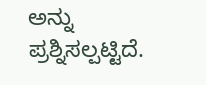ಅನ್ನು ಪ್ರಶ್ನಿಸಲ್ಪಟ್ಟಿದೆ.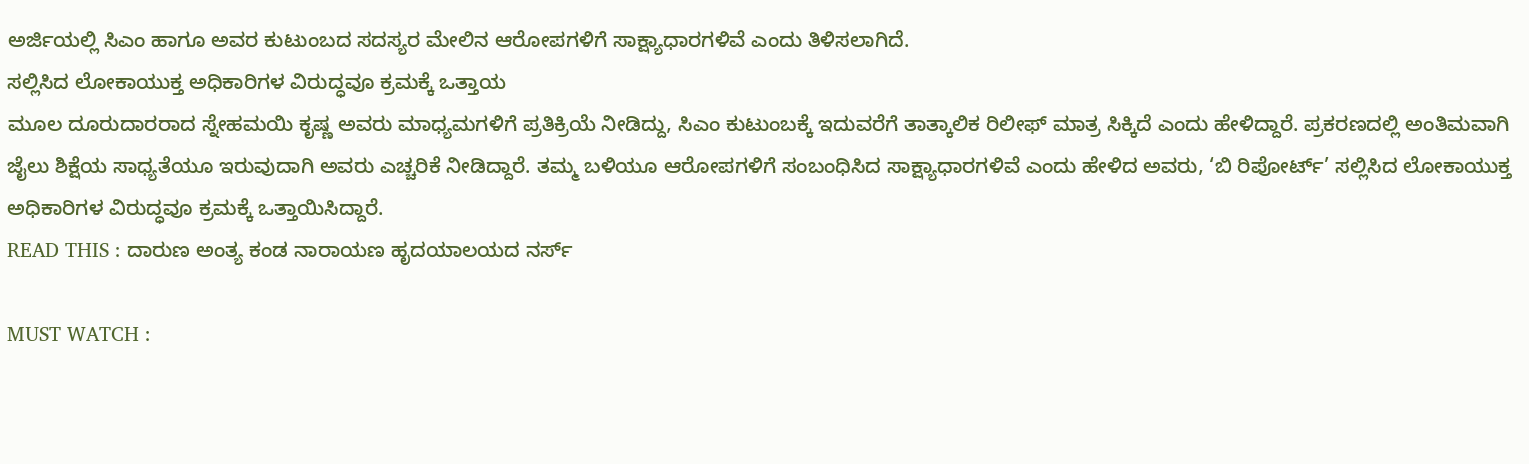ಅರ್ಜಿಯಲ್ಲಿ ಸಿಎಂ ಹಾಗೂ ಅವರ ಕುಟುಂಬದ ಸದಸ್ಯರ ಮೇಲಿನ ಆರೋಪಗಳಿಗೆ ಸಾಕ್ಷ್ಯಾಧಾರಗಳಿವೆ ಎಂದು ತಿಳಿಸಲಾಗಿದೆ.
ಸಲ್ಲಿಸಿದ ಲೋಕಾಯುಕ್ತ ಅಧಿಕಾರಿಗಳ ವಿರುದ್ಧವೂ ಕ್ರಮಕ್ಕೆ ಒತ್ತಾಯ
ಮೂಲ ದೂರುದಾರರಾದ ಸ್ನೇಹಮಯಿ ಕೃಷ್ಣ ಅವರು ಮಾಧ್ಯಮಗಳಿಗೆ ಪ್ರತಿಕ್ರಿಯೆ ನೀಡಿದ್ದು, ಸಿಎಂ ಕುಟುಂಬಕ್ಕೆ ಇದುವರೆಗೆ ತಾತ್ಕಾಲಿಕ ರಿಲೀಫ್ ಮಾತ್ರ ಸಿಕ್ಕಿದೆ ಎಂದು ಹೇಳಿದ್ದಾರೆ. ಪ್ರಕರಣದಲ್ಲಿ ಅಂತಿಮವಾಗಿ ಜೈಲು ಶಿಕ್ಷೆಯ ಸಾಧ್ಯತೆಯೂ ಇರುವುದಾಗಿ ಅವರು ಎಚ್ಚರಿಕೆ ನೀಡಿದ್ದಾರೆ. ತಮ್ಮ ಬಳಿಯೂ ಆರೋಪಗಳಿಗೆ ಸಂಬಂಧಿಸಿದ ಸಾಕ್ಷ್ಯಾಧಾರಗಳಿವೆ ಎಂದು ಹೇಳಿದ ಅವರು, ‘ಬಿ ರಿಪೋರ್ಟ್’ ಸಲ್ಲಿಸಿದ ಲೋಕಾಯುಕ್ತ ಅಧಿಕಾರಿಗಳ ವಿರುದ್ಧವೂ ಕ್ರಮಕ್ಕೆ ಒತ್ತಾಯಿಸಿದ್ದಾರೆ.
READ THIS : ದಾರುಣ ಅಂತ್ಯ ಕಂಡ ನಾರಾಯಣ ಹೃದಯಾಲಯದ ನರ್ಸ್

MUST WATCH :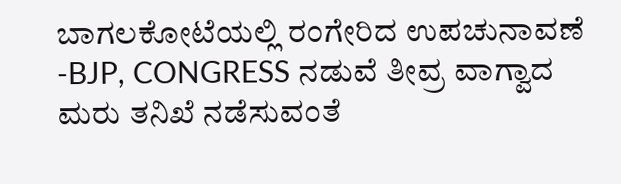ಬಾಗಲಕೋಟೆಯಲ್ಲಿ ರಂಗೇರಿದ ಉಪಚುನಾವಣೆ -BJP, CONGRESS ನಡುವೆ ತೀವ್ರ ವಾಗ್ವಾದ
ಮರು ತನಿಖೆ ನಡೆಸುವಂತೆ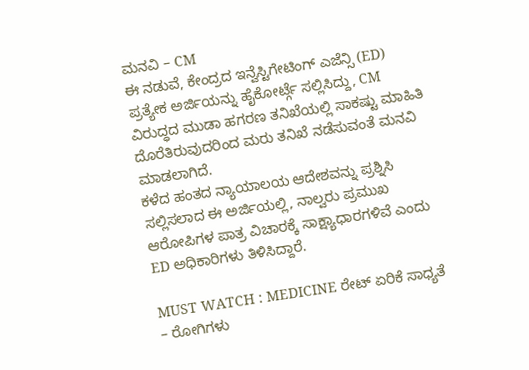ಮನವಿ – CM
ಈ ನಡುವೆ, ಕೇಂದ್ರದ ಇನ್ವೆಸ್ಟಿಗೇಟಿಂಗ್ ಎಜೆನ್ಸಿ (ED) ಪ್ರತ್ಯೇಕ ಅರ್ಜಿಯನ್ನು ಹೈಕೋರ್ಟ್ಗೆ ಸಲ್ಲಿಸಿದ್ದು, CM ವಿರುದ್ಧದ ಮುಡಾ ಹಗರಣ ತನಿಖೆಯಲ್ಲಿ ಸಾಕಷ್ಟು ಮಾಹಿತಿ ದೊರೆತಿರುವುದರಿಂದ ಮರು ತನಿಖೆ ನಡೆಸುವಂತೆ ಮನವಿ ಮಾಡಲಾಗಿದೆ.
ಕಳೆದ ಹಂತದ ನ್ಯಾಯಾಲಯ ಆದೇಶವನ್ನು ಪ್ರಶ್ನಿಸಿ ಸಲ್ಲಿಸಲಾದ ಈ ಅರ್ಜಿಯಲ್ಲಿ, ನಾಲ್ವರು ಪ್ರಮುಖ ಆರೋಪಿಗಳ ಪಾತ್ರ ವಿಚಾರಕ್ಕೆ ಸಾಕ್ಷ್ಯಾಧಾರಗಳಿವೆ ಎಂದು ED ಅಧಿಕಾರಿಗಳು ತಿಳಿಸಿದ್ದಾರೆ.

MUST WATCH : MEDICINE ರೇಟ್ ಏರಿಕೆ ಸಾಧ್ಯತೆ – ರೋಗಿಗಳು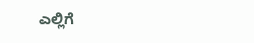ಎಲ್ಲಿಗೆ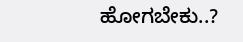ಹೋಗಬೇಕು..?